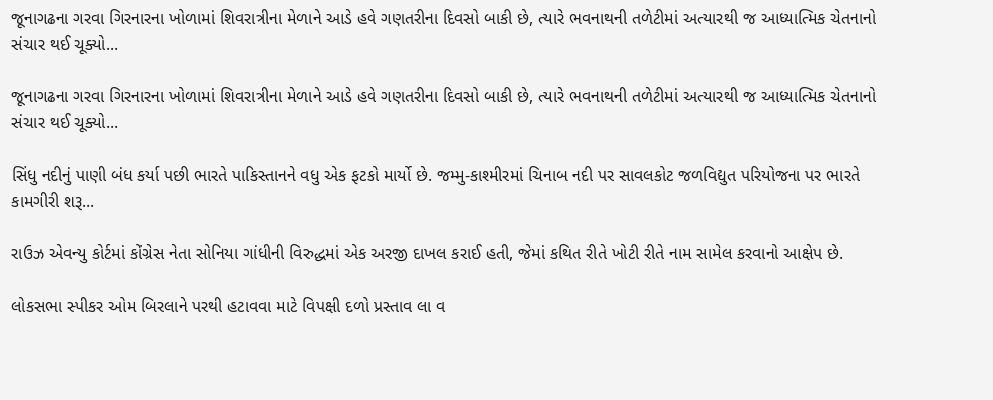જૂનાગઢના ગરવા ગિરનારના ખોળામાં શિવરાત્રીના મેળાને આડે હવે ગણતરીના દિવસો બાકી છે, ત્યારે ભવનાથની તળેટીમાં અત્યારથી જ આધ્યાત્મિક ચેતનાનો સંચાર થઈ ચૂક્યો...

જૂનાગઢના ગરવા ગિરનારના ખોળામાં શિવરાત્રીના મેળાને આડે હવે ગણતરીના દિવસો બાકી છે, ત્યારે ભવનાથની તળેટીમાં અત્યારથી જ આધ્યાત્મિક ચેતનાનો સંચાર થઈ ચૂક્યો...

સિંધુ નદીનું પાણી બંધ કર્યા પછી ભારતે પાકિસ્તાનને વધુ એક ફટકો માર્યો છે. જમ્મુ-કાશ્મીરમાં ચિનાબ નદી પર સાવલકોટ જળવિદ્યુત પરિયોજના પર ભારતે કામગીરી શરૂ...

રાઉઝ એવન્યુ કોર્ટમાં કોંગ્રેસ નેતા સોનિયા ગાંધીની વિરુદ્ધમાં એક અરજી દાખલ કરાઈ હતી, જેમાં કથિત રીતે ખોટી રીતે નામ સામેલ કરવાનો આક્ષેપ છે.

લોકસભા સ્પીકર ઓમ બિરલાને પરથી હટાવવા માટે વિપક્ષી દળો પ્રસ્તાવ લા વ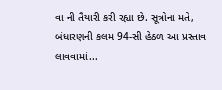વા ની તૈયારી કરી રહ્યા છે. સૂત્રોના મતે, બંધારણની કલમ 94-સી હેઠળ આ પ્રસ્તાવ લાવવામાં...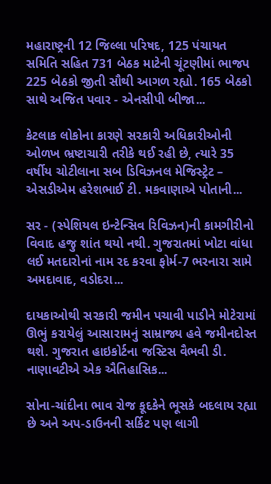મહારાષ્ટ્રની 12 જિલ્લા પરિષદ, 125 પંચાયત સમિતિ સહિત 731 બેઠક માટેની ચૂંટણીમાં ભાજપ 225 બેઠકો જીતી સૌથી આગળ રહ્યો. 165 બેઠકો સાથે અજિત પવાર - એનસીપી બીજા...

કેટલાક લોકોના કારણે સરકારી અધિકારીઓની ઓળખ ભ્રષ્ટાચારી તરીકે થઈ રહી છે, ત્યારે 35 વર્ષીય ચોટીલાના સબ ડિવિઝનલ મેજિસ્ટ્રેટ – એસડીએમ હરેશભાઈ ટી. મકવાણાએ પોતાની...

સર - (સ્પેશિયલ ઇન્ટેન્સિવ રિવિઝન)ની કામગીરીનો વિવાદ હજુ શાંત થયો નથી. ગુજરાતમાં ખોટા વાંધા લઈ મતદારોનાં નામ રદ કરવા ફોર્મ-7 ભરનારા સામે અમદાવાદ, વડોદરા...

દાયકાઓથી સરકારી જમીન પચાવી પાડીને મોટેરામાં ઊભું કરાયેલું આસારામનું સામ્રાજ્ય હવે જમીનદોસ્ત થશે. ગુજરાત હાઇકોર્ટના જસ્ટિસ વૈભવી ડી. નાણાવટીએ એક ઐતિહાસિક...

સોના-ચાંદીના ભાવ રોજ કૂદકેને ભૂસકે બદલાય રહ્યા છે અને અપ-ડાઉનની સર્કિટ પણ લાગી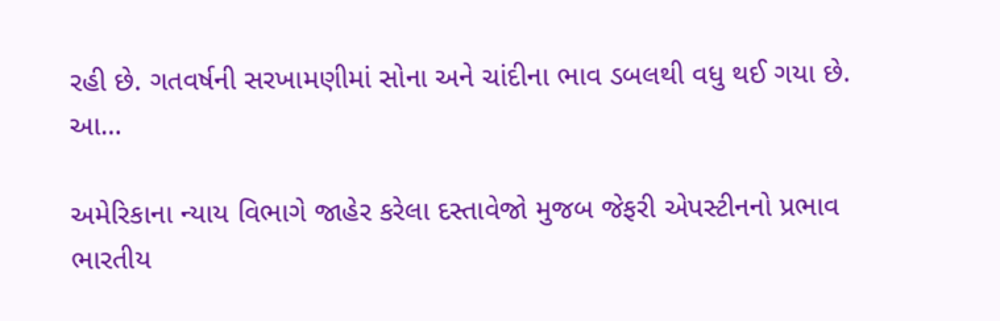રહી છે. ગતવર્ષની સરખામણીમાં સોના અને ચાંદીના ભાવ ડબલથી વધુ થઈ ગયા છે. આ...

અમેરિકાના ન્યાય વિભાગે જાહેર કરેલા દસ્તાવેજો મુજબ જેફરી એપસ્ટીનનો પ્રભાવ ભારતીય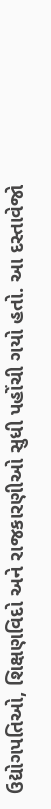ઉદ્યોગપતિઓ, શિક્ષણવિદો અને રાજકારણીઓ સુધી પહોંચી ગયો હતો. આ દસ્તાવેજો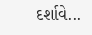દર્શાવે...